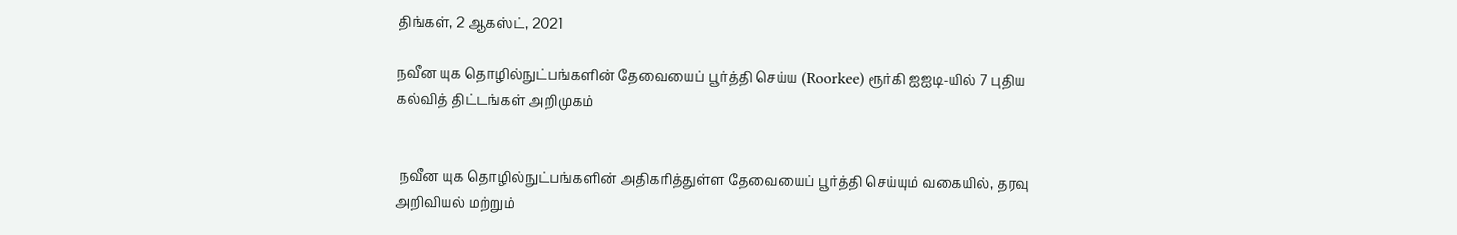திங்கள், 2 ஆகஸ்ட், 2021

நவீன யுக தொழில்நுட்பங்களின் தேவையைப் பூர்த்தி செய்ய (Roorkee) ரூர்கி ஐஐடி-யில் 7 புதிய கல்வித் திட்டங்கள் அறிமுகம்


 நவீன யுக தொழில்நுட்பங்களின் அதிகரித்துள்ள தேவையைப் பூர்த்தி செய்யும் வகையில், தரவு அறிவியல் மற்றும்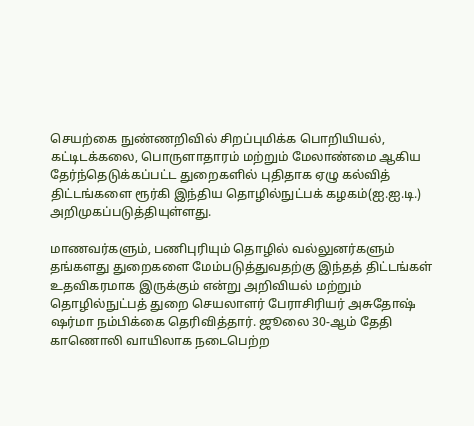செயற்கை நுண்ணறிவில் சிறப்புமிக்க பொறியியல், கட்டிடக்கலை, பொருளாதாரம் மற்றும் மேலாண்மை ஆகிய தேர்ந்தெடுக்கப்பட்ட துறைகளில் புதிதாக ஏழு கல்வித் திட்டங்களை ரூர்கி இந்திய தொழில்நுட்பக் கழகம்(ஐ.ஐ.டி.) அறிமுகப்படுத்தியுள்ளது.

மாணவர்களும், பணிபுரியும் தொழில் வல்லுனர்களும் தங்களது துறைகளை மேம்படுத்துவதற்கு இந்தத் திட்டங்கள் உதவிகரமாக இருக்கும் என்று அறிவியல் மற்றும் தொழில்நுட்பத் துறை செயலாளர் பேராசிரியர் அசுதோஷ் ஷர்மா நம்பிக்கை தெரிவித்தார். ஜூலை 30-ஆம் தேதி காணொலி வாயிலாக நடைபெற்ற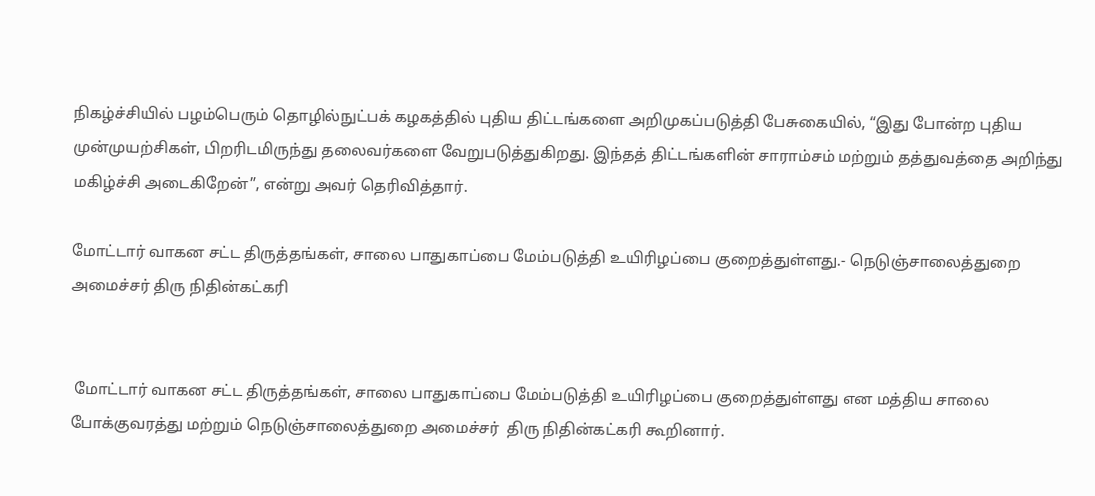நிகழ்ச்சியில் பழம்பெரும் தொழில்நுட்பக் கழகத்தில் புதிய திட்டங்களை அறிமுகப்படுத்தி பேசுகையில், “இது போன்ற புதிய முன்முயற்சிகள், பிறரிடமிருந்து தலைவர்களை வேறுபடுத்துகிறது. இந்தத் திட்டங்களின் சாராம்சம் மற்றும் தத்துவத்தை அறிந்து மகிழ்ச்சி அடைகிறேன்”, என்று அவர் தெரிவித்தார்.

மோட்டார் வாகன சட்ட திருத்தங்கள், சாலை பாதுகாப்பை மேம்படுத்தி உயிரிழப்பை குறைத்துள்ளது.- நெடுஞ்சாலைத்துறை அமைச்சர் திரு நிதின்கட்கரி


 மோட்டார் வாகன சட்ட திருத்தங்கள், சாலை பாதுகாப்பை மேம்படுத்தி உயிரிழப்பை குறைத்துள்ளது என மத்திய சாலை போக்குவரத்து மற்றும் நெடுஞ்சாலைத்துறை அமைச்சர்  திரு நிதின்கட்கரி கூறினார்.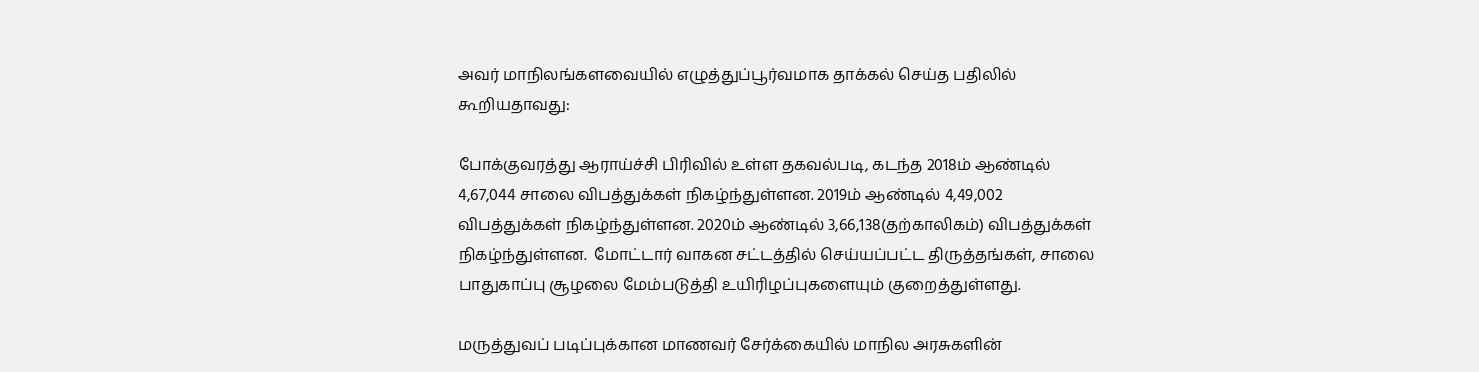அவர் மாநிலங்களவையில் எழுத்துப்பூர்வமாக தாக்கல் செய்த பதிலில் கூறியதாவது:

போக்குவரத்து ஆராய்ச்சி பிரிவில் உள்ள தகவல்படி, கடந்த 2018ம் ஆண்டில் 4,67,044 சாலை விபத்துக்கள் நிகழ்ந்துள்ளன. 2019ம் ஆண்டில் 4,49,002 விபத்துக்கள் நிகழ்ந்துள்ளன. 2020ம் ஆண்டில் 3,66,138(தற்காலிகம்) விபத்துக்கள் நிகழ்ந்துள்ளன.  மோட்டார் வாகன சட்டத்தில் செய்யப்பட்ட திருத்தங்கள், சாலை பாதுகாப்பு சூழலை மேம்படுத்தி உயிரிழப்புகளையும் குறைத்துள்ளது.

மருத்துவப் படிப்புக்கான மாணவர் சேர்க்கையில் மாநில அரசுகளின்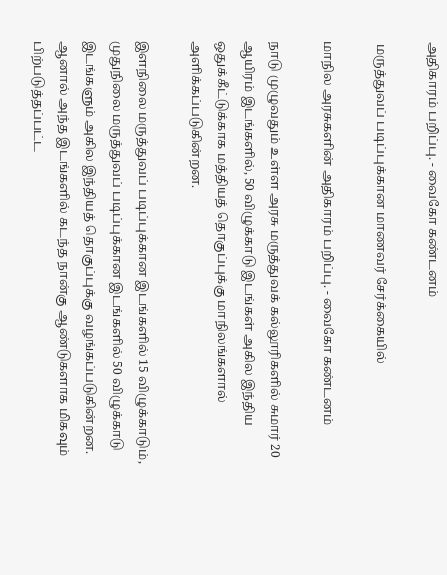அதிகாரம் பறிப்பு. - வைகோ கண்டனம்

 மருத்துவப் படிப்புக்கான மாணவர் சேர்க்கையில்

மாநில அரசுகளின் அதிகாரம் பறிப்பு. - வைகோ கண்டனம்

நாடு முழுவதும் உள்ள அரசு மருத்துவக் கல்லூரிகளில் சுமார் 20 ஆயிரம் இடங்களில், 50 விழுக்காடு இடங்கள் அகில இந்திய ஒதுக்கீட்டுக்காக மத்தியத் தொகுப்புக்கு மாநிலங்களால் அளிக்கப்படுகின்றன.

இளநிலை மருத்துவப் படிப்புக்கான இடங்களில் 15 விழுக்காடும், முதுநிலை மருத்துவப் படிப்புக்கான இடங்களில் 50 விழுக்காடு இடங்களும் அகில இந்தியத் தொகுப்புக்கு வழங்கப்படுகின்றன. ஆனால் அந்த இடங்களில் கடந்த நான்கு ஆண்டுகளாக மிகவும் பிற்படுத்தப்பட்ட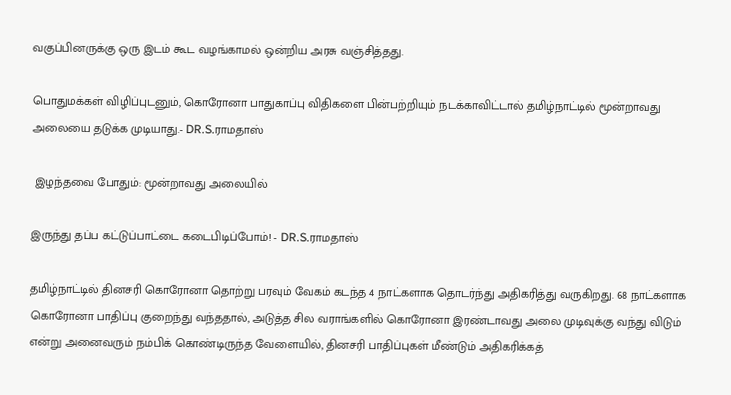வகுப்பினருக்கு ஒரு இடம் கூட வழங்காமல் ஒன்றிய அரசு வஞ்சித்தது.

பொதுமக்கள் விழிப்புடனும், கொரோனா பாதுகாப்பு விதிகளை பின்பற்றியும் நடக்காவிட்டால் தமிழ்நாட்டில் மூன்றாவது அலையை தடுக்க முடியாது.- DR.S.ராமதாஸ்

 இழந்தவை போதும்: மூன்றாவது அலையில்

இருந்து தப்ப கட்டுப்பாட்டை கடைபிடிப்போம்! - DR.S.ராமதாஸ்

தமிழ்நாட்டில் தினசரி கொரோனா தொற்று பரவும் வேகம் கடந்த 4 நாட்களாக தொடர்ந்து அதிகரித்து வருகிறது. 68 நாட்களாக கொரோனா பாதிப்பு குறைந்து வந்ததால், அடுத்த சில வராங்களில் கொரோனா இரண்டாவது அலை முடிவுக்கு வந்து விடும் என்று அனைவரும் நம்பிக் கொண்டிருந்த வேளையில், தினசரி பாதிப்புகள் மீண்டும் அதிகரிக்கத்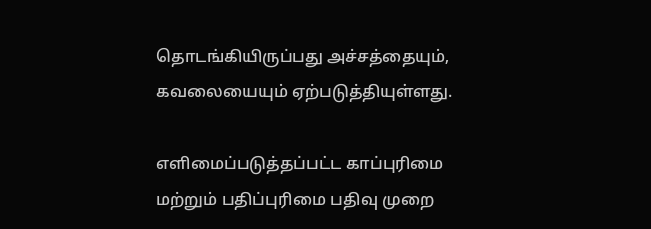தொடங்கியிருப்பது அச்சத்தையும், கவலையையும் ஏற்படுத்தியுள்ளது.

எளிமைப்படுத்தப்பட்ட காப்புரிமை மற்றும் பதிப்புரிமை பதிவு முறை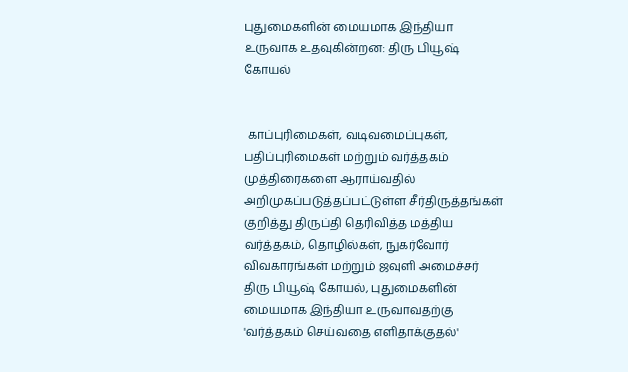புதுமைகளின் மையமாக இந்தியா உருவாக உதவுகின்றன: திரு பியூஷ் கோயல்


 காப்புரிமைகள், வடிவமைப்புகள், பதிப்புரிமைகள் மற்றும் வர்த்தகம் முத்திரைகளை ஆராய்வதில் அறிமுகப்படுத்தப்பட்டுள்ள சீர்திருத்தங்கள் குறித்து திருப்தி தெரிவித்த மத்திய வர்த்தகம், தொழில்கள், நுகர்வோர் விவகாரங்கள் மற்றும் ஜவுளி அமைச்சர் திரு பியூஷ் கோயல், புதுமைகளின் மையமாக இந்தியா உருவாவதற்கு 'வர்த்தகம் செய்வதை எளிதாக்குதல்'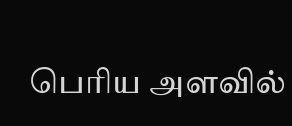பெரிய அளவில்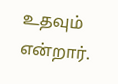உதவும் என்றார்.